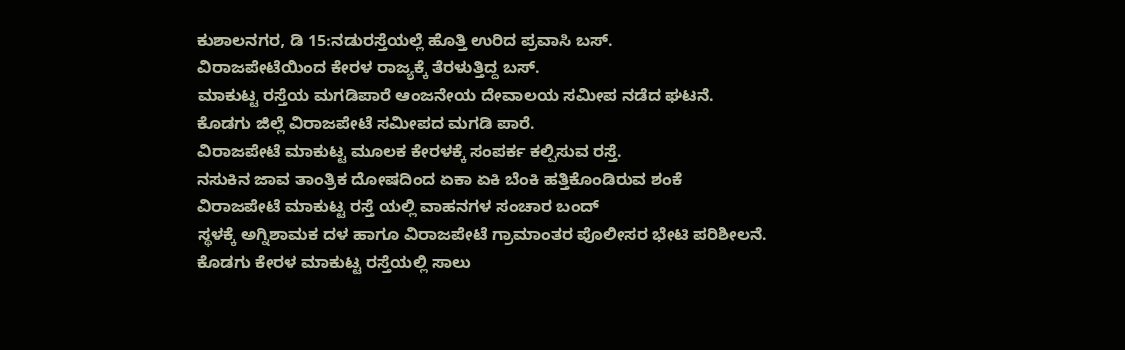ಕುಶಾಲನಗರ, ಡಿ 15:ನಡುರಸ್ತೆಯಲ್ಲೆ ಹೊತ್ತಿ ಉರಿದ ಪ್ರವಾಸಿ ಬಸ್.
ವಿರಾಜಪೇಟೆಯಿಂದ ಕೇರಳ ರಾಜ್ಯಕ್ಕೆ ತೆರಳುತ್ತಿದ್ದ ಬಸ್.
ಮಾಕುಟ್ಟ ರಸ್ತೆಯ ಮಗಡಿಪಾರೆ ಆಂಜನೇಯ ದೇವಾಲಯ ಸಮೀಪ ನಡೆದ ಘಟನೆ.
ಕೊಡಗು ಜಿಲ್ಲೆ ವಿರಾಜಪೇಟೆ ಸಮೀಪದ ಮಗಡಿ ಪಾರೆ.
ವಿರಾಜಪೇಟೆ ಮಾಕುಟ್ಟ ಮೂಲಕ ಕೇರಳಕ್ಕೆ ಸಂಪರ್ಕ ಕಲ್ಪಿಸುವ ರಸ್ತೆ.
ನಸುಕಿನ ಜಾವ ತಾಂತ್ರಿಕ ದೋಷದಿಂದ ಏಕಾ ಏಕಿ ಬೆಂಕಿ ಹತ್ತಿಕೊಂಡಿರುವ ಶಂಕೆ
ವಿರಾಜಪೇಟೆ ಮಾಕುಟ್ಟ ರಸ್ತೆ ಯಲ್ಲಿ ವಾಹನಗಳ ಸಂಚಾರ ಬಂದ್
ಸ್ಥಳಕ್ಕೆ ಅಗ್ನಿಶಾಮಕ ದಳ ಹಾಗೂ ವಿರಾಜಪೇಟೆ ಗ್ರಾಮಾಂತರ ಪೊಲೀಸರ ಭೇಟಿ ಪರಿಶೀಲನೆ.
ಕೊಡಗು ಕೇರಳ ಮಾಕುಟ್ಟ ರಸ್ತೆಯಲ್ಲಿ ಸಾಲು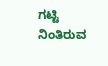ಗಟ್ಟಿ ನಿಂತಿರುವ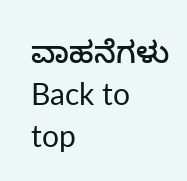ವಾಹನೆಗಳು
Back to top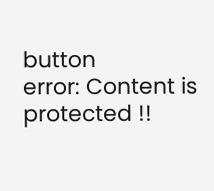button
error: Content is protected !!